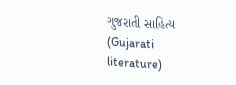ગુજરાતી સાહિત્ય (Gujarati literature)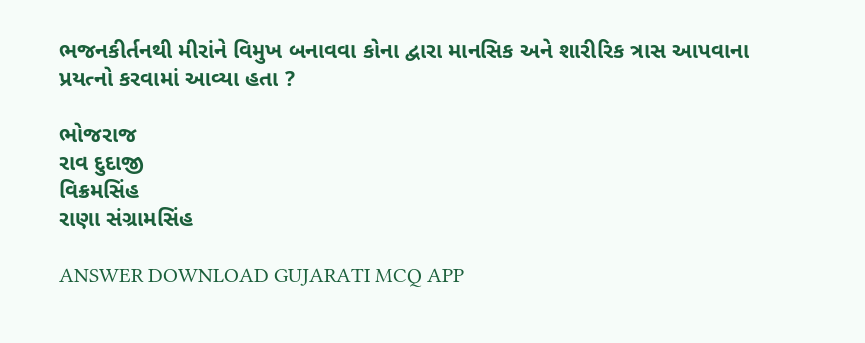ભજનકીર્તનથી મીરાંને વિમુખ બનાવવા કોના દ્વારા માનસિક અને શારીરિક ત્રાસ આપવાના પ્રયત્નો કરવામાં આવ્યા હતા ?

ભોજરાજ
રાવ દુદાજી
વિક્રમસિંહ
રાણા સંગ્રામસિંહ

ANSWER DOWNLOAD GUJARATI MCQ APP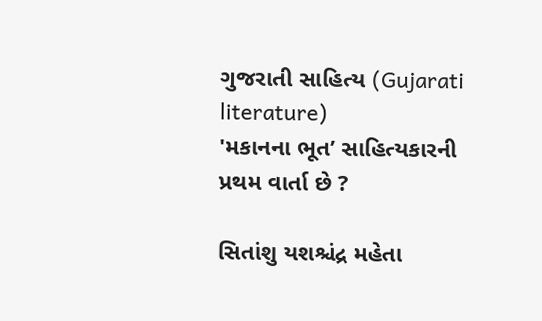ગુજરાતી સાહિત્ય (Gujarati literature)
'મકાનના ભૂત’ સાહિત્યકારની પ્રથમ વાર્તા છે ?

સિતાંશુ યશશ્ચંદ્ર મહેતા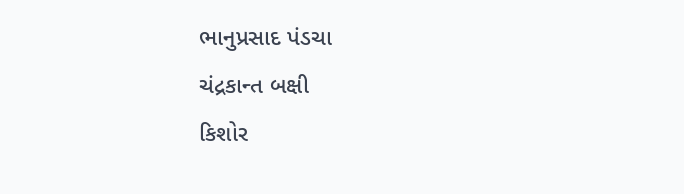ભાનુપ્રસાદ પંડચા
ચંદ્રકાન્ત બક્ષી
કિશોર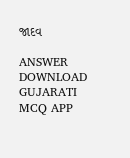જાદવ

ANSWER DOWNLOAD GUJARATI MCQ APP